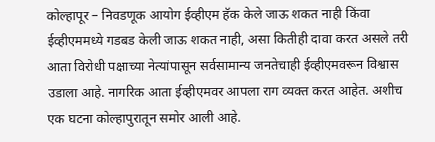कोल्हापूर – निवडणूक आयोग ईव्हीएम हॅक केले जाऊ शकत नाही किंवा ईव्हीएममध्ये गडबड केली जाऊ शकत नाही, असा कितीही दावा करत असले तरी आता विरोधी पक्षाच्या नेत्यांपासून सर्वसामान्य जनतेचाही ईव्हीएमवरून विश्वास उडाला आहे. नागरिक आता ईव्हीएमवर आपला राग व्यक्त करत आहेत. अशीच एक घटना कोल्हापुरातून समोर आली आहे.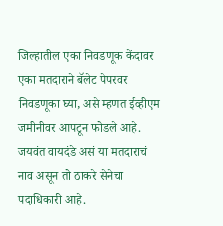जिल्हातील एका निवडणूक केंदावर एका मतदाराने बॅलेट पेपरवर निवडणूका घ्या, असे म्हणत ईव्हीएम जमीनीवर आपटून फोडले आहे. जयवंत वायदंडे असं या मतदाराचं नाव असून तो ठाकरे सेनेचा पदाधिकारी आहे.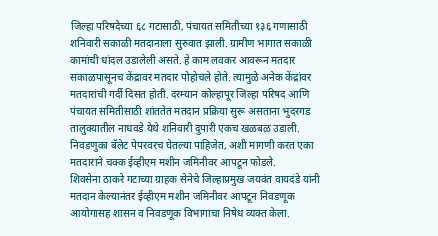जिल्हा परिषदेच्या ६८ गटासाठी, पंचायत समितीच्या १३६ गणासाठी शनिवारी सकाळी मतदानाला सुरुवात झाली. ग्रामीण भागात सकाळी कामांची धांदल उडालेली असते. हे काम लवकर आवरून मतदार सकाळपासूनच केंद्रावर मतदार पोहोचले होते. त्यामुळे अनेक केंद्रांवर मतदारांची गर्दी दिसत होती. दरम्यान कोल्हापूर जिल्हा परिषद आणि पंचायत समितीसाठी शांततेत मतदान प्रक्रिया सुरू असताना भुदरगड तालुक्यातील नाधवडे येथे शनिवारी दुपारी एकच खळबळ उडाली. निवडणुका बॅलेट पेपरवरच घेतल्या पाहिजेत, अशी मागणी करत एका मतदाराने चक्क ईव्हीएम मशीन जमिनीवर आपटून फोडले.
शिवसेना ठाकरे गटाच्या ग्राहक सेनेचे जिल्हाप्रमुख जयवंत वायदंडे यांनी मतदान केल्यानंतर ईव्हीएम मशीन जमिनीवर आपटून निवडणूक आयोगासह शासन व निवडणूक विभागाचा निषेध व्यक्त केला.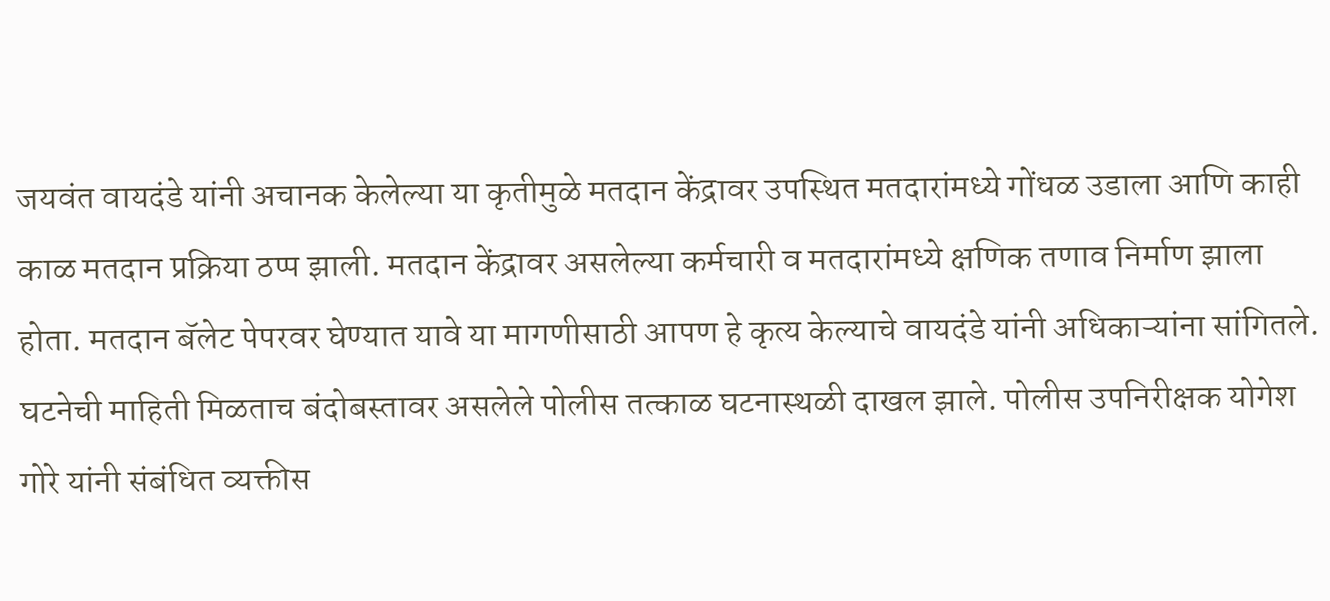जयवंत वायदंडे यांनी अचानक केलेल्या या कृतीमुळे मतदान केंद्रावर उपस्थित मतदारांमध्ये गोंधळ उडाला आणि काही काळ मतदान प्रक्रिया ठप्प झाली. मतदान केंद्रावर असलेल्या कर्मचारी व मतदारांमध्ये क्षणिक तणाव निर्माण झाला होता. मतदान बॅलेट पेपरवर घेण्यात यावे या मागणीसाठी आपण हे कृत्य केल्याचे वायदंडे यांनी अधिकाऱ्यांना सांगितले.
घटनेची माहिती मिळताच बंदोबस्तावर असलेले पोलीस तत्काळ घटनास्थळी दाखल झाले. पोलीस उपनिरीक्षक योगेश गोरे यांनी संबंधित व्यक्तीस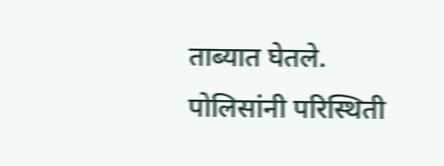ताब्यात घेतले. पोलिसांनी परिस्थिती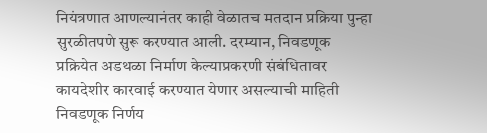नियंत्रणात आणल्यानंतर काही वेळातच मतदान प्रक्रिया पुन्हा सुरळीतपणे सुरू करण्यात आली. दरम्यान, निवडणूक प्रक्रियेत अडथळा निर्माण केल्याप्रकरणी संबंधितावर कायदेशीर कारवाई करण्यात येणार असल्याची माहिती निवडणूक निर्णय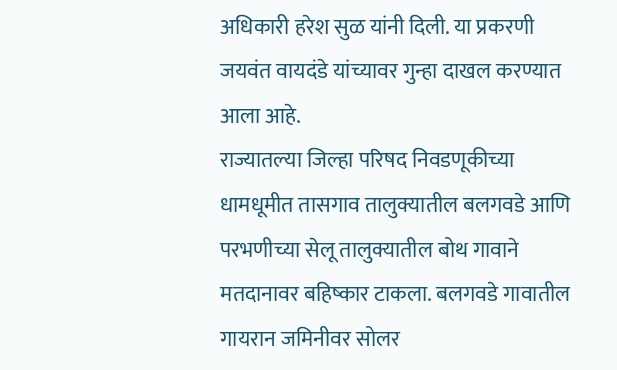अधिकारी हरेश सुळ यांनी दिली. या प्रकरणी जयवंत वायदंडे यांच्यावर गुन्हा दाखल करण्यात आला आहे.
राज्यातल्या जिल्हा परिषद निवडणूकीच्या धामधूमीत तासगाव तालुक्यातील बलगवडे आणि परभणीच्या सेलू तालुक्यातील बोथ गावाने मतदानावर बहिष्कार टाकला. बलगवडे गावातील गायरान जमिनीवर सोलर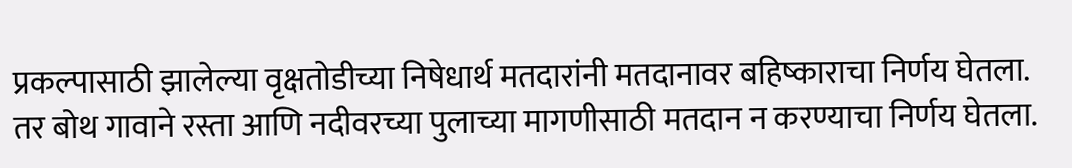प्रकल्पासाठी झालेल्या वृक्षतोडीच्या निषेधार्थ मतदारांनी मतदानावर बहिष्काराचा निर्णय घेतला. तर बोथ गावाने रस्ता आणि नदीवरच्या पुलाच्या मागणीसाठी मतदान न करण्याचा निर्णय घेतला.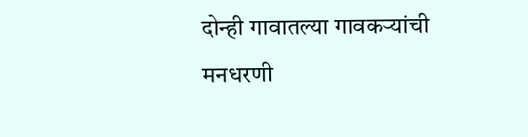दोन्ही गावातल्या गावकऱ्यांची मनधरणी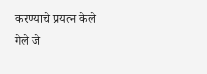करण्याचे प्रयत्न केले गेले जे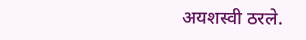अयशस्वी ठरले.